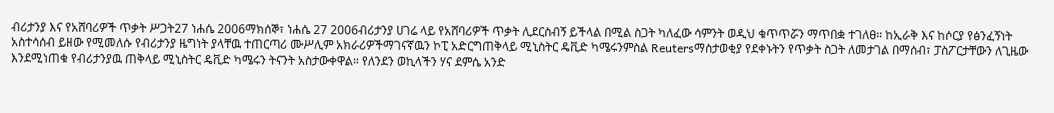ብሪታንያ እና የአሸባሪዎች ጥቃት ሥጋት27 ነሐሴ 2006ማክሰኞ፣ ነሐሴ 27 2006ብሪታንያ ሀገሬ ላይ የአሸባሪዎች ጥቃት ሊደርስብኝ ይችላል በሚል ስጋት ካለፈው ሳምንት ወዲህ ቁጥጥሯን ማጥበቋ ተገለፀ። ከኢራቅ እና ከሶርያ የፅንፈኝነት አስተሳሰብ ይዘው የሚመለሱ የብሪታንያ ዜግነት ያላቸዉ ተጠርጣሪ ሙሥሊም አክራሪዎችማገናኛዉን ኮፒ አድርግጠቅላይ ሚኒስትር ዴቪድ ካሜሩንምስል Reutersማስታወቂያ የደቀኑትን የጥቃት ስጋት ለመታገል በማሰብ፣ ፓስፖርታቸውን ለጊዜው እንደሚነጠቁ የብሪታንያዉ ጠቅላይ ሚኒስትር ዴቪድ ካሜሩን ትናንት አስታውቀዋል። የለንደን ወኪላችን ሃና ደምሴ አንድ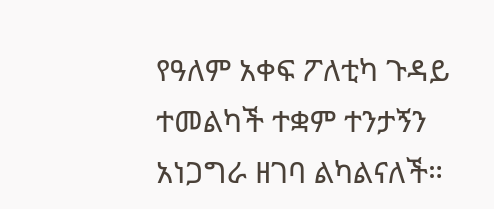የዓለም አቀፍ ፖለቲካ ጉዳይ ተመልካች ተቋም ተንታኝን አነጋግራ ዘገባ ልካልናለች።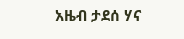አዜብ ታደሰ ሃና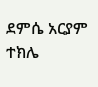ደምሴ አርያም ተክሌ